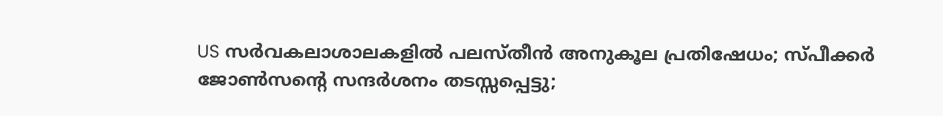US സര്‍വകലാശാലകളില്‍ പലസ്തീന്‍ അനുകൂല പ്രതിഷേധം; സ്പീക്കർ ജോൺസന്റെ സന്ദർശനം തടസ്സപ്പെട്ടു;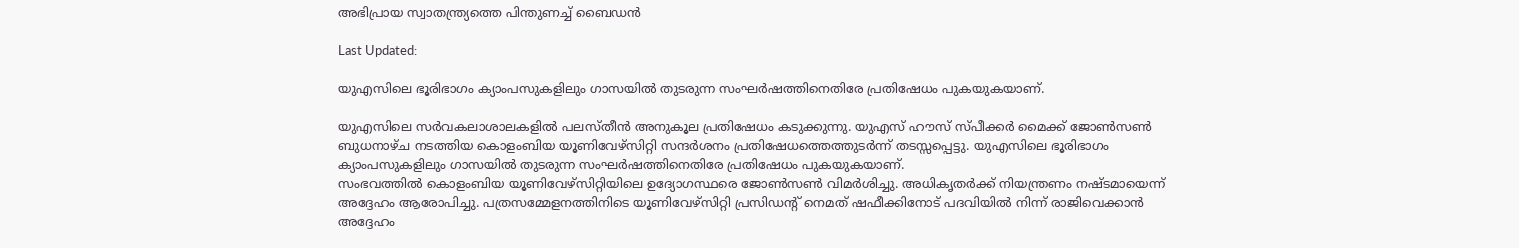അഭിപ്രായ സ്വാതന്ത്ര്യത്തെ പിന്തുണച്ച് ബൈഡന്‍

Last Updated:

യുഎസിലെ ഭൂരിഭാഗം ക്യാംപസുകളിലും ഗാസയില്‍ തുടരുന്ന സംഘര്‍ഷത്തിനെതിരേ പ്രതിഷേധം പുകയുകയാണ്.

യുഎസിലെ സര്‍വകലാശാലകളില്‍ പലസ്തീന്‍ അനുകൂല പ്രതിഷേധം കടുക്കുന്നു. യുഎസ് ഹൗസ് സ്പീക്കര്‍ മൈക്ക് ജോണ്‍സണ്‍ ബുധനാഴ്ച നടത്തിയ കൊളംബിയ യൂണിവേഴ്‌സിറ്റി സന്ദര്‍ശനം പ്രതിഷേധത്തെത്തുടര്‍ന്ന് തടസ്സപ്പെട്ടു. യുഎസിലെ ഭൂരിഭാഗം ക്യാംപസുകളിലും ഗാസയില്‍ തുടരുന്ന സംഘര്‍ഷത്തിനെതിരേ പ്രതിഷേധം പുകയുകയാണ്.
സംഭവത്തില്‍ കൊളംബിയ യൂണിവേഴ്‌സിറ്റിയിലെ ഉദ്യോഗസ്ഥരെ ജോണ്‍സണ്‍ വിമര്‍ശിച്ചു. അധികൃതര്‍ക്ക് നിയന്ത്രണം നഷ്ടമായെന്ന് അദ്ദേഹം ആരോപിച്ചു. പത്രസമ്മേളനത്തിനിടെ യൂണിവേഴ്‌സിറ്റി പ്രസിഡന്റ് നെമത് ഷഫീക്കിനോട് പദവിയില്‍ നിന്ന് രാജിവെക്കാന്‍ അദ്ദേഹം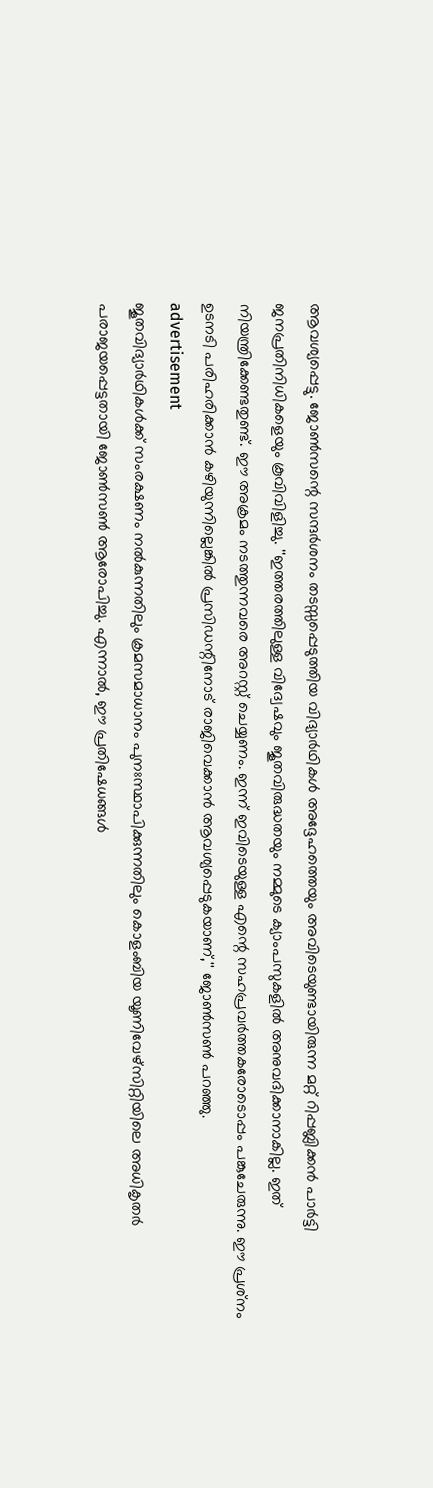ആവശ്യപ്പെട്ടു. ജോണ്‍സന്റെ സന്ദര്‍ശനം തടസ്സപ്പെടുത്തിയ വിദ്യാര്‍ഥികള്‍ അദ്ദേഹത്തെയും അവിടെയുണ്ടായിരുന്ന മറ്റ് റിപ്പബ്ലിക്കന്‍ പാര്‍ട്ടി ജനപ്രതിനിധികളെയും കൂവിവിളിച്ചു. ''ഇത്തരത്തിലുള്ള വിദ്വേഷവും ജൂതവിരുദ്ധതയും നമ്മുടെ ക്യാംപസുകളില്‍ അനുവദിക്കാനാകില്ല. ഇത് നിയന്ത്രിക്കേണ്ടതുണ്ട്. ഈ അക്രമം നടത്തുന്നവരെ അറസ്റ്റ് ചെയ്യണം. ഇന്ന് ഇവിടെയുള്ള എന്റെ സഹപ്രവര്‍ത്തകരോടൊപ്പം പങ്കുചേരുന്നു. ഈ പ്രശ്‌നം ഉടനടി പരിഹരിക്കാന്‍ കഴിയുന്നില്ലെങ്കില്‍ പ്രസിഡന്റിനോട് രാജിവെക്കാന്‍ ആവശ്യപ്പെടുകയാണ്,'' ജോണ്‍സണ്‍ പറഞ്ഞു.
advertisement
ജൂതവിദ്യാര്‍ഥികള്‍ക്ക് സംരക്ഷണം നല്‍കുന്നതിലും ക്രമസമാധാനം പുനഃസ്ഥാപിക്കുന്നതിലും കൊളംബിയ യൂണിവേഴ്‌സിറ്റിയിലെ അധികൃതര്‍ പരാജയപ്പെട്ടതായി ജോണ്‍സണ്‍ ആരോപിച്ചു. എന്നാല്‍, ഈ പ്രതിഷേധങ്ങള്‍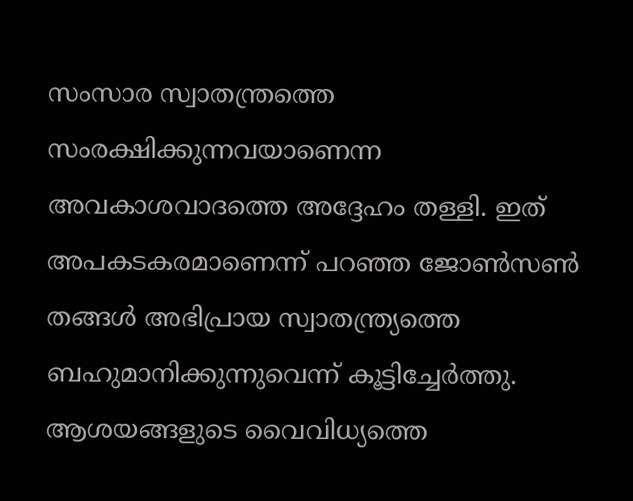സംസാര സ്വാതന്ത്രത്തെ സംരക്ഷിക്കുന്നവയാണെന്ന അവകാശവാദത്തെ അദ്ദേഹം തള്ളി. ഇത് അപകടകരമാണെന്ന് പറഞ്ഞ ജോണ്‍സണ്‍ തങ്ങള്‍ അഭിപ്രായ സ്വാതന്ത്ര്യത്തെ ബഹുമാനിക്കുന്നുവെന്ന് കൂട്ടിച്ചേര്‍ത്തു. ആശയങ്ങളുടെ വൈവിധ്യത്തെ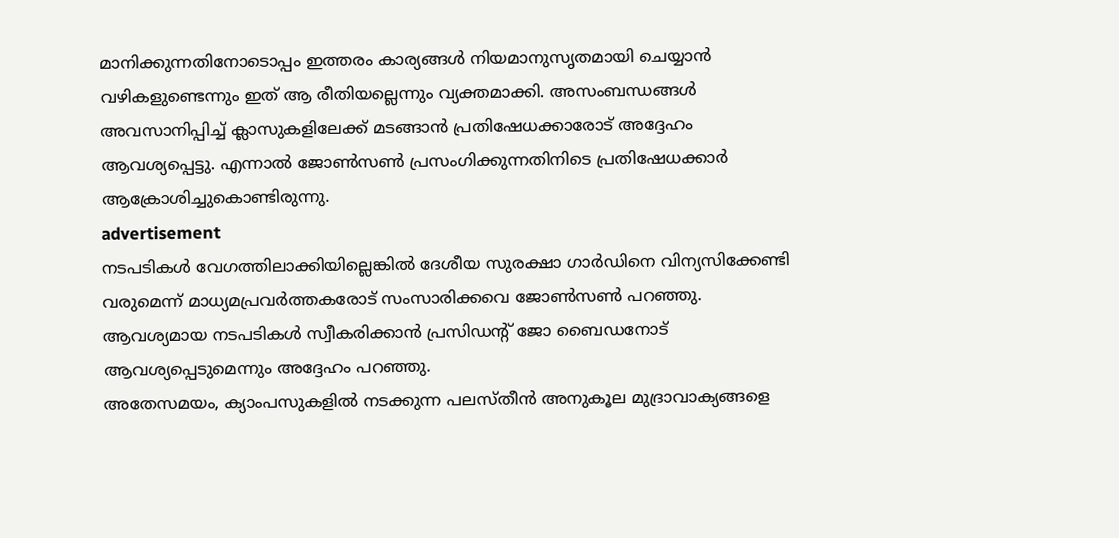മാനിക്കുന്നതിനോടൊപ്പം ഇത്തരം കാര്യങ്ങള്‍ നിയമാനുസൃതമായി ചെയ്യാന്‍ വഴികളുണ്ടെന്നും ഇത് ആ രീതിയല്ലെന്നും വ്യക്തമാക്കി. അസംബന്ധങ്ങള്‍ അവസാനിപ്പിച്ച് ക്ലാസുകളിലേക്ക് മടങ്ങാന്‍ പ്രതിഷേധക്കാരോട് അദ്ദേഹം ആവശ്യപ്പെട്ടു. എന്നാൽ ജോണ്‍സണ്‍ പ്രസംഗിക്കുന്നതിനിടെ പ്രതിഷേധക്കാര്‍ ആക്രോശിച്ചുകൊണ്ടിരുന്നു.
advertisement
നടപടികള്‍ വേഗത്തിലാക്കിയില്ലെങ്കില്‍ ദേശീയ സുരക്ഷാ ഗാര്‍ഡിനെ വിന്യസിക്കേണ്ടി വരുമെന്ന് മാധ്യമപ്രവര്‍ത്തകരോട് സംസാരിക്കവെ ജോണ്‍സണ്‍ പറഞ്ഞു. ആവശ്യമായ നടപടികള്‍ സ്വീകരിക്കാന്‍ പ്രസിഡന്റ് ജോ ബൈഡനോട് ആവശ്യപ്പെടുമെന്നും അദ്ദേഹം പറഞ്ഞു.
അതേസമയം, ക്യാംപസുകളില്‍ നടക്കുന്ന പലസ്തീന്‍ അനുകൂല മുദ്രാവാക്യങ്ങളെ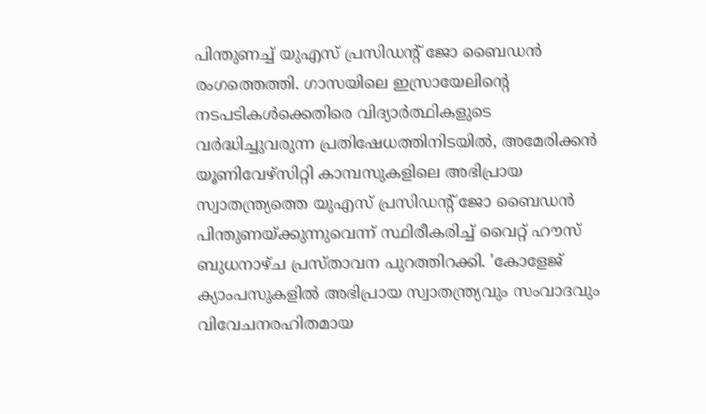പിന്തുണച്ച് യുഎസ് പ്രസിഡന്റ് ജോ ബൈഡന്‍ രംഗത്തെത്തി. ഗാസയിലെ ഇസ്രായേലിന്റെ നടപടികള്‍ക്കെതിരെ വിദ്യാര്‍ത്ഥികളുടെ വര്‍ദ്ധിച്ചുവരുന്ന പ്രതിഷേധത്തിനിടയില്‍, അമേരിക്കന്‍ യൂണിവേഴ്‌സിറ്റി കാമ്പസുകളിലെ അഭിപ്രായ സ്വാതന്ത്ര്യത്തെ യുഎസ് പ്രസിഡന്റ് ജോ ബൈഡന്‍ പിന്തുണയ്ക്കുന്നുവെന്ന് സ്ഥിരീകരിച്ച് വൈറ്റ് ഹൗസ് ബുധനാഴ്ച പ്രസ്താവന പുറത്തിറക്കി. 'കോളേജ് ക്യാംപസുകളില്‍ അഭിപ്രായ സ്വാതന്ത്ര്യവും സംവാദവും വിവേചനരഹിതമായ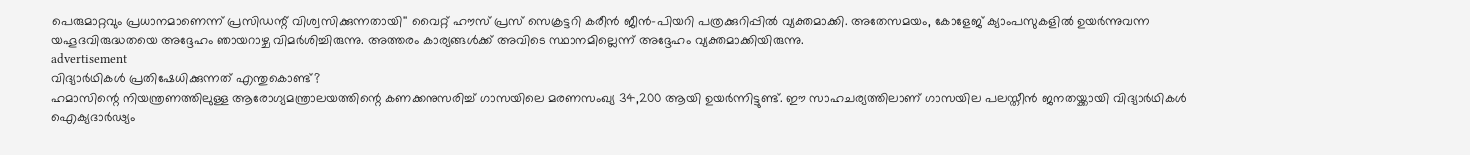പെരുമാറ്റവും പ്രധാനമാണെന്ന് പ്രസിഡന്റ് വിശ്വസിക്കുന്നതായി'' വൈറ്റ് ഹൗസ് പ്രസ് സെക്രട്ടറി കരീന്‍ ജീന്‍-പിയറി പത്രക്കുറിപ്പില്‍ വ്യക്തമാക്കി. അതേസമയം, കോളേജ് ക്യാംപസുകളില്‍ ഉയര്‍ന്നുവന്ന യഹൂദവിരുദ്ധതയെ അദ്ദേഹം ഞായറാഴ്ച വിമര്‍ശിച്ചിരുന്നു. അത്തരം കാര്യങ്ങള്‍ക്ക് അവിടെ സ്ഥാനമില്ലെന്ന് അദ്ദേഹം വ്യക്തമാക്കിയിരുന്നു.
advertisement
വിദ്യാര്‍ഥികള്‍ പ്രതിഷേധിക്കുന്നത് എന്തുകൊണ്ട്?
ഹമാസിന്റെ നിയന്ത്രണത്തിലുള്ള ആരോഗ്യമന്ത്രാലയത്തിന്റെ കണക്കനുസരിച്ച് ഗാസയിലെ മരണസംഖ്യ 34,200 ആയി ഉയര്‍ന്നിട്ടുണ്ട്. ഈ സാഹചര്യത്തിലാണ് ഗാസയില പലസ്തീന്‍ ജനതയ്ക്കായി വിദ്യാര്‍ഥികള്‍ ഐക്യദാര്‍ഢ്യം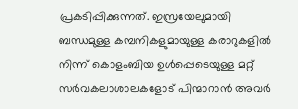പ്രകടിപ്പിക്കുന്നത്. ഇസ്രയേലുമായി ബന്ധമുള്ള കമ്പനികളുമായുള്ള കരാറുകളില്‍ നിന്ന് കൊളംബിയ ഉള്‍പ്പെടെയുള്ള മറ്റ് സര്‍വകലാശാലകളോട് പിന്മാറാൻ അവര്‍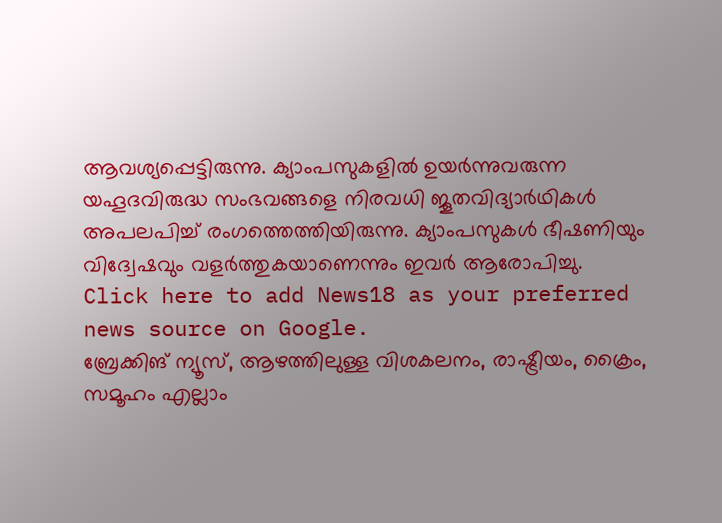ആവശ്യപ്പെട്ടിരുന്നു. ക്യാംപസുകളില്‍ ഉയര്‍ന്നുവരുന്ന യഹൂദവിരുദ്ധ സംഭവങ്ങളെ നിരവധി ജൂതവിദ്യാര്‍ഥികള്‍ അപലപിച്ച് രംഗത്തെത്തിയിരുന്നു. ക്യാംപസുകള്‍ ഭീഷണിയും വിദ്വേഷവും വളര്‍ത്തുകയാണെന്നും ഇവർ ആരോപിച്ചു.
Click here to add News18 as your preferred news source on Google.
ബ്രേക്കിങ് ന്യൂസ്, ആഴത്തിലുള്ള വിശകലനം, രാഷ്ട്രീയം, ക്രൈം, സമൂഹം എല്ലാം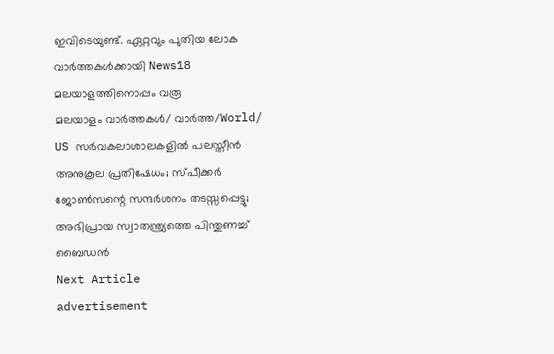ഇവിടെയുണ്ട്. ഏറ്റവും പുതിയ ലോക വാർത്തകൾക്കായി News18 മലയാളത്തിനൊപ്പം വരൂ
മലയാളം വാർത്തകൾ/ വാർത്ത/World/
US സര്‍വകലാശാലകളില്‍ പലസ്തീന്‍ അനുകൂല പ്രതിഷേധം; സ്പീക്കർ ജോൺസന്റെ സന്ദർശനം തടസ്സപ്പെട്ടു; അഭിപ്രായ സ്വാതന്ത്ര്യത്തെ പിന്തുണച്ച് ബൈഡന്‍
Next Article
advertisement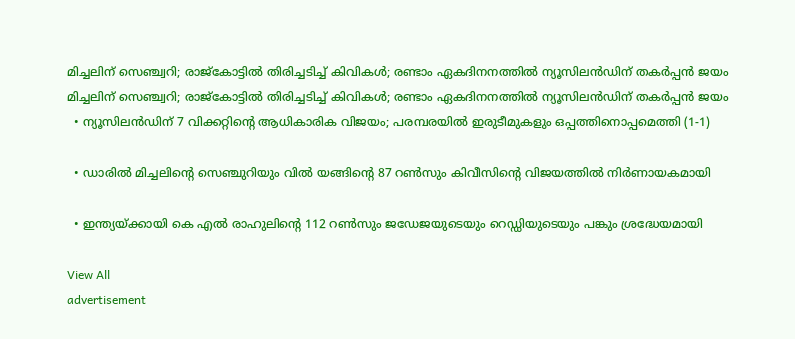മിച്ചലിന് സെഞ്ച്വറി; രാജ്കോട്ടിൽ‌ തിരിച്ചടിച്ച് കിവികൾ; രണ്ടാം ഏകദിനനത്തിൽ ന്യൂസിലൻഡിന് തകർപ്പൻ ജയം
മിച്ചലിന് സെഞ്ച്വറി; രാജ്കോട്ടിൽ‌ തിരിച്ചടിച്ച് കിവികൾ; രണ്ടാം ഏകദിനനത്തിൽ ന്യൂസിലൻഡിന് തകർപ്പൻ ജയം
  • ന്യൂസിലൻഡിന് 7 വിക്കറ്റിന്റെ ആധികാരിക വിജയം; പരമ്പരയിൽ ഇരുടീമുകളും ഒപ്പത്തിനൊപ്പമെത്തി (1-1)

  • ഡാരിൽ മിച്ചലിന്റെ സെഞ്ചുറിയും വിൽ യങ്ങിന്റെ 87 റൺസും കിവീസിന്റെ വിജയത്തിൽ നിർണായകമായി

  • ഇന്ത്യയ്ക്കായി കെ എൽ രാഹുലിന്റെ 112 റൺസും ജഡേജയുടെയും റെഡ്ഡിയുടെയും പങ്കും ശ്രദ്ധേയമായി

View All
advertisement